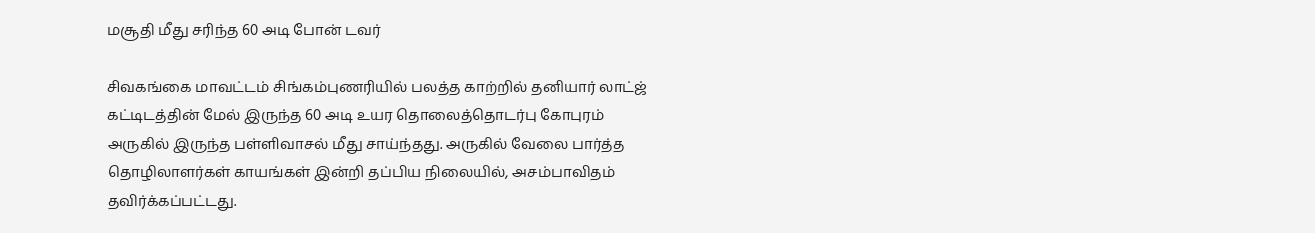மசூதி மீது சரிந்த 60 அடி போன் டவர்

சிவகங்கை மாவட்டம் சிங்கம்புணரியில் பலத்த காற்றில் தனியார் லாட்ஜ் கட்டிடத்தின் மேல் இருந்த 60 அடி உயர தொலைத்தொடர்பு கோபுரம் அருகில் இருந்த பள்ளிவாசல் மீது சாய்ந்தது. அருகில் வேலை பார்த்த தொழிலாளர்கள் காயங்கள் இன்றி தப்பிய நிலையில், அசம்பாவிதம் தவிர்க்கப்பட்டது.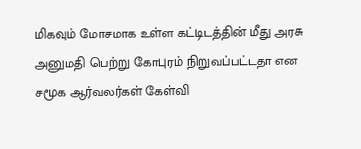மிகவும் மோசமாக உள்ள கட்டிடத்தின் மீது அரசு அனுமதி பெற்று கோபுரம் நிறுவப்பட்டதா என சமூக ஆர்வலர்கள் கேள்வி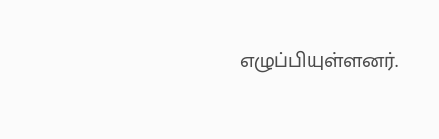எழுப்பியுள்ளனர்.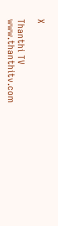X

Thanthi TV
www.thanthitv.com